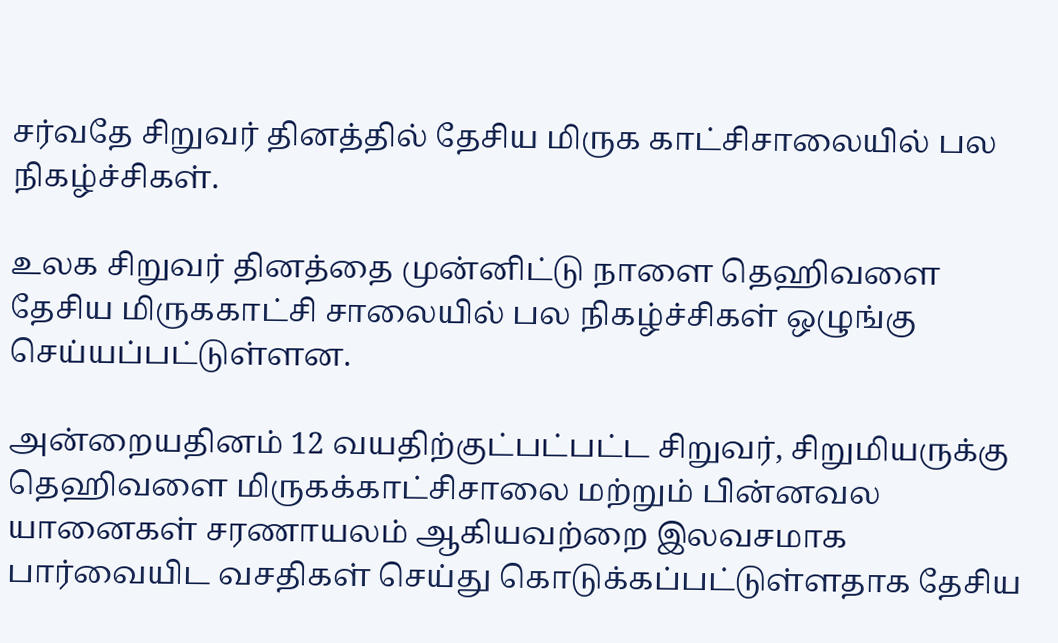சர்வதே சிறுவர் தினத்தில் தேசிய மிருக காட்சிசாலையில் பல நிகழ்ச்சிகள்.

உலக சிறுவர் தினத்தை முன்னிட்டு நாளை தெஹிவளை தேசிய மிருககாட்சி சாலையில் பல நிகழ்ச்சிகள் ஒழுங்கு செய்யப்பட்டுள்ளன.

அன்றையதினம் 12 வயதிற்குட்பட்பட்ட சிறுவர், சிறுமியருக்கு தெஹிவளை மிருகக்காட்சிசாலை மற்றும் பின்னவல யானைகள் சரணாயலம் ஆகியவற்றை இலவசமாக பார்வையிட வசதிகள் செய்து கொடுக்கப்பட்டுள்ளதாக தேசிய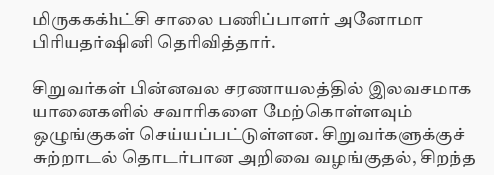மிருககக்hட்சி சாலை பணிப்பாளர் அனோமா பிரியதர்ஷினி தெரிவித்தார்.

சிறுவர்கள் பின்னவல சரணாயலத்தில் இலவசமாக யானைகளில் சவாரிகளை மேற்கொள்ளவும் ஒழுங்குகள் செய்யப்பட்டுள்ளன. சிறுவர்களுக்குச் சுற்றாடல் தொடர்பான அறிவை வழங்குதல், சிறந்த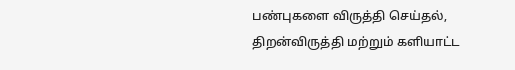பண்புகளை விருத்தி செய்தல், திறன்விருத்தி மற்றும் களியாட்ட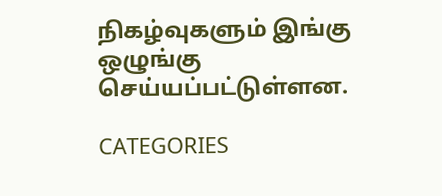நிகழ்வுகளும் இங்கு ஒழுங்கு செய்யப்பட்டுள்ளன.

CATEGORIES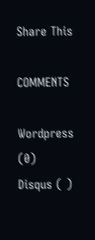Share This

COMMENTS

Wordpress (0)
Disqus ( )